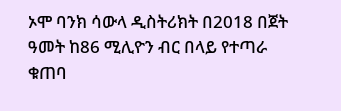ኦሞ ባንክ ሳውላ ዲስትሪክት በ2018 በጀት ዓመት ከ86 ሚሊዮን ብር በላይ የተጣራ ቁጠባ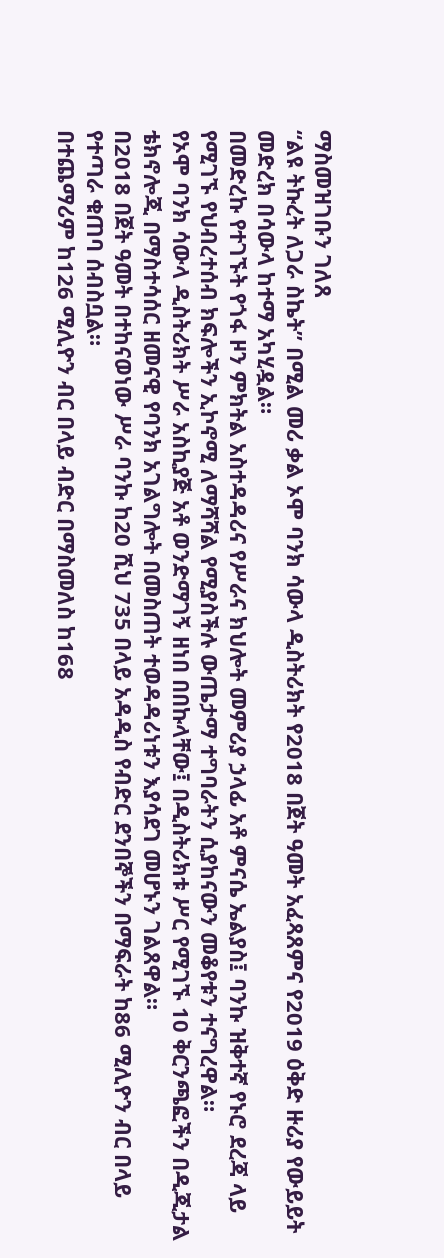ማስመዝገቡን ገለጸ
“ልዩ ትኩረት ለጋራ ስኬት” በሚል መሪ ቃል ኦሞ ባንክ ሳውላ ዲስትሪክት የ2018 በጀት ዓመት አፈጻጸምና የ2019 ዕቅድ ዙሪያ የውይይት መድረክ በሳውላ ከተማ አካሂዷል።
በመድረኩ የተገኙት የጎፋ ዞን ምክትል አስተዳዳሪና የሥራና ክህሎት መምሪያ ኃላፊ አቶ ምናሴ ኤልያስ፤ ባንኩ ዝቅተኛ የኑሮ ደረጃ ላይ የሚገኙ የህብረተሰብ ክፍሎችን ኢኮኖሚ ለማሻሻል የሚያስችሉ ውጤታማ ተግባራትን ሲያከናውን መቆየቱን ተናግረዋል።
የኦሞ ባንክ ሳውላ ዲስትሪክት ሥራ አስኪያጅ አቶ ወንድማገኝ ዘነበ በበኩላቸው፤ በዲስትሪክቱ ሥር የሚገኙ 10 ቅርንጫፎችን በዲጂታል ቴክኖሎጂ በማስተሳሰር ዘመናዊ የባንክ አገልግሎት በመስጠት ተወዳዳሪነቱን እያሳደገ መሆኑን ገልጸዋል።
በ2018 በጀት ዓመት በተከናወነው ሥራ ባንኩ ከ20 ሺህ 735 በላይ አዳዲስ የብድር ደንበኞችን በማፍራት ከ86 ሚሊዮን ብር በላይ የተጣራ ቁጠባ ሰብስቧል።
በተጨማሪም ከ126 ሚሊዮን ብር በላይ ብድር በማስመለስ ከ168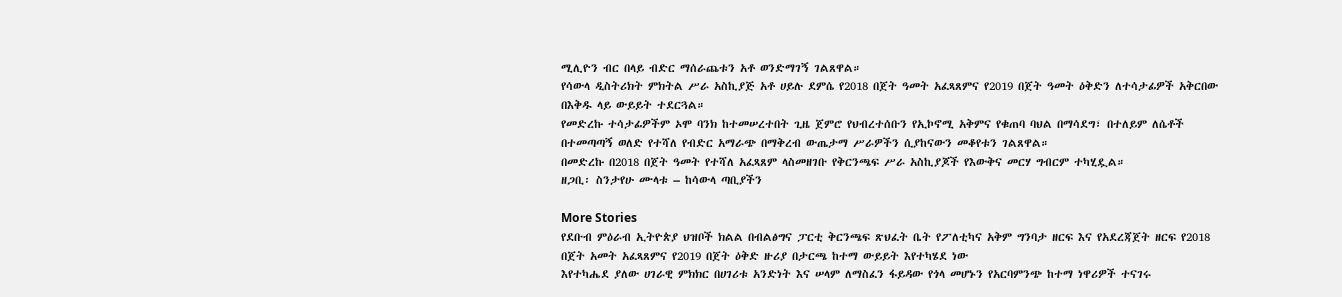ሚሊዮን ብር በላይ ብድር ማሰራጨቱን አቶ ወንድማገኝ ገልጸዋል።
የሳውላ ዲስትሪክት ምክትል ሥራ አስኪያጅ አቶ ሀይሉ ደምሴ የ2018 በጀት ዓመት አፈጻጸምና የ2019 በጀት ዓመት ዕቅድን ለተሳታፊዎች አቅርበው በእቅዱ ላይ ውይይት ተደርጓል።
የመድረኩ ተሳታፊዎችም ኦሞ ባንክ ከተመሠረተበት ጊዜ ጀምሮ የህብረተሰቡን የኢኮኖሚ አቅምና የቁጠባ ባህል በማሳደግ፣ በተለይም ለሴቶች በተመጣጣኝ ወለድ የተሻለ የብድር አማራጭ በማቅረብ ውጤታማ ሥራዎችን ሲያከናውን መቆየቱን ገልጸዋል።
በመድረኩ በ2018 በጀት ዓመት የተሻለ አፈጻጸም ላስመዘገቡ የቅርንጫፍ ሥራ አስኪያጆች የእውቅና መርሃ ግብርም ተካሂዷል።
ዘጋቢ፡ ስንታየሁ ሙላቱ – ከሳውላ ጣቢያችን

More Stories
የደቡብ ምዕራብ ኢትዮጵያ ህዝቦች ክልል በብልፅግና ፓርቲ ቅርንጫፍ ጽህፈት ቤት የፖለቲካና አቅም ግንባታ ዘርፍ እና የአደረጃጀት ዘርፍ የ2018 በጀት አመት አፈጻጸምና የ2019 በጀት ዕቅድ ዙሪያ በታርጫ ከተማ ውይይት እየተካሄደ ነው
እየተካሔደ ያለው ሀገራዊ ምክክር በሀገሪቱ አንድነት እና ሠላም ለማስፈን ፋይዳው የጎላ መሆኑን የአርባምንጭ ከተማ ነዋሪዎች ተናገሩ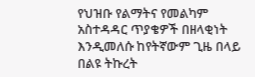የህዝቡ የልማትና የመልካም አስተዳዳር ጥያቄዎች በዘላቂነት እንዲመለሱ ከየትኛውም ጊዜ በላይ በልዩ ትኩረት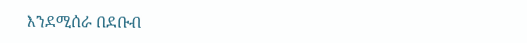እንደሚሰራ በደቡብ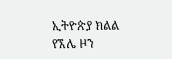ኢትዮጵያ ክልል የኧሌ ዞን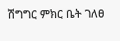ሽግግር ምክር ቤት ገለፀ